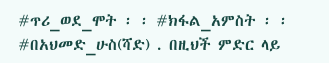#ጥሪ_ወደ_ሞት ፡ ፡ #ክፋል_አምስት ፡ ፡ #በአህመድ_ሁስ(ሻድ) . በዚህች ምድር ላይ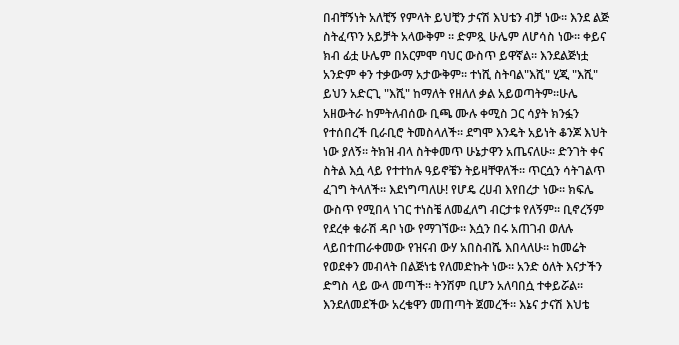በብቸኝነት አለቺኝ የምላት ይህቺን ታናሽ እህቴን ብቻ ነው። እንደ ልጅ ስትፈጥን አይቻት አላውቅም ። ድምጿ ሁሌም ለሆሳስ ነው። ቀይና ክብ ፊቷ ሁሌም በአርምሞ ባህር ውስጥ ይዋኛል። እንደልጅነቷ አንድም ቀን ተቃውማ አታውቅም። ተነሺ ስትባል"እሺ" ሂጂ "እሺ" ይህን አድርጊ "እሺ" ከማለት የዘለለ ቃል አይወጣትም።ሁሌ አዘውትራ ከምትለብሰው ቢጫ ሙሉ ቀሚስ ጋር ሳያት ክንፏን የተሰበረች ቢራቢሮ ትመስላለች። ደግሞ እንዴት አይነት ቆንጆ እህት ነው ያለኝ። ትክዝ ብላ ስትቀመጥ ሁኔታዋን አጤናለሁ። ድንገት ቀና ስትል እሷ ላይ የተተከሉ ዓይኖቼን ትይዛቸዋለች። ጥርሷን ሳትገልጥ ፈገግ ትላለች። እደነግጣለሁ! የሆዴ ረሀብ እየበረታ ነው። ክፍሌ ውስጥ የሚበላ ነገር ተነስቼ ለመፈለግ ብርታቱ የለኝም። ቢኖረኝም የደረቀ ቁራሽ ዳቦ ነው የማገኘው። እሷን በሩ አጠገብ ወለሉ ላይበተጠራቀመው የዝናብ ውሃ አበስብሼ እበላለሁ። ከመሬት የወደቀን መብላት በልጅነቴ የለመድኩት ነው። አንድ ዕለት እናታችን ድግስ ላይ ውላ መጣች። ትንሽም ቢሆን አለባበሷ ተቀይሯል። እንደለመደችው አረቄዋን መጠጣት ጀመረች። እኔና ታናሽ እህቴ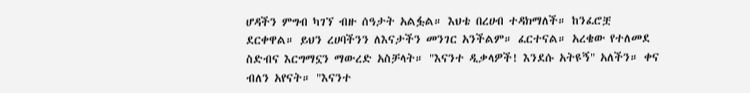ሆዳችን ምግብ ካገኘ ብዙ ሰዓታት አልፏል። እህቴ በረሀብ ተዳክማለች። ከንፈሮቿ ደርቀዋል። ይህን ረሀባችንን ለእናታችን መንገር አንችልም። ፈርተናል። አረቄው የተለመደ ስድብና እርግማኗን ማውረድ አስቻላት። "እናንተ ዲቃላዎች! እንደሱ አትዩኝ" አለችን። ቀና ብለን አየናት። "እናንተ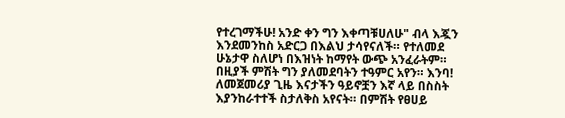የተረገማችሁ! አንድ ቀን ግን እቀጣቹሀለሁ" ብላ እጇን እንደመንከስ አድርጋ በእልህ ታሳየናለች። የተለመደ ሁኔታዋ ስለሆነ በእዝነት ከማየት ውጭ አንፈራትም። በዚያች ምሽት ግን ያለመደባትን ተዓምር አየን። እንባ! ለመጀመሪያ ጊዜ እናታችን ዓይኖቿን እኛ ላይ በስስት እያንከራተተች ስታለቅስ አየናት። በምሽት የፀሀይ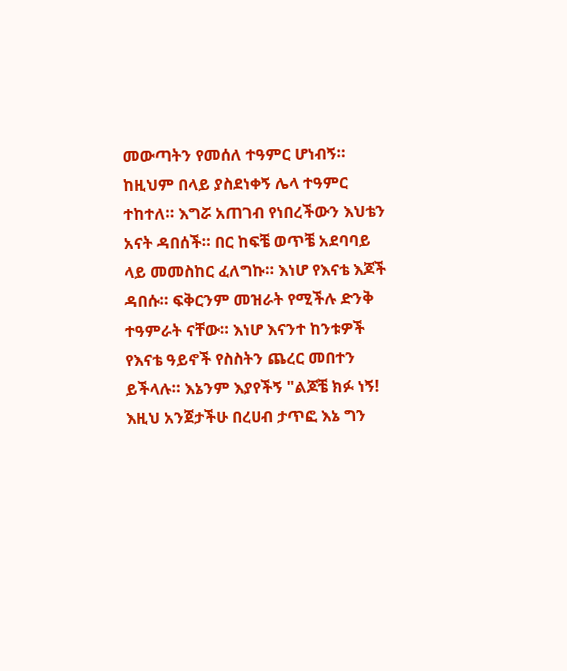መውጣትን የመሰለ ተዓምር ሆነብኝ። ከዚህም በላይ ያስደነቀኝ ሌላ ተዓምር ተከተለ። እግሯ አጠገብ የነበረችውን እህቴን አናት ዳበሰች። በር ከፍቼ ወጥቼ አደባባይ ላይ መመስከር ፈለግኩ። እነሆ የእናቴ እጆች ዳበሱ። ፍቅርንም መዝራት የሚችሉ ድንቅ ተዓምራት ናቸው። እነሆ እናንተ ከንቱዎች የእናቴ ዓይኖች የስስትን ጨረር መበተን ይችላሉ። እኔንም እያየችኝ "ልጆቼ ክፉ ነኝ! እዚህ አንጀታችሁ በረሀብ ታጥፎ እኔ ግን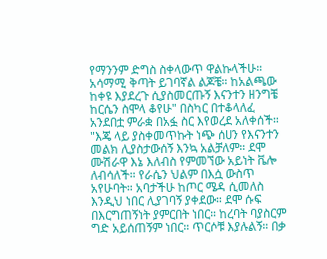የማንንም ድግስ ስቀላውጥ ዋልኩላችሁ። አሳማሚ ቅጣት ይገባኛል ልጆቼ። ከአልጫው ከቀዩ እያደረጉ ሲያስመርጡኝ እናንተን ዘንግቼ ከርሴን ስሞላ ቆየሁ" በስካር በተቆላለፈ አንደበቷ ምራቋ በአፏ ስር እየወረደ አለቀሰች። "እጄ ላይ ያስቀመጥኩት ነጭ ሰሀን የእናንተን መልክ ሊያስታውሰኝ እንኳ አልቻለም። ደሞ ሙሽራዋ እኔ እለብስ የምመኘው አይነት ቬሎ ለብሳለች። የራሴን ህልም በእሷ ውስጥ አየሁባት። አባታችሁ ከጦር ሜዳ ሲመለስ እንዲህ ነበር ሊያገባኝ ያቀደው። ደሞ ሱፍ በእርግጠኝነት ያምርበት ነበር። ከረባት ባያስርም ግድ አይሰጠኝም ነበር። ጥርሶቹ እያሉልኝ። በቃ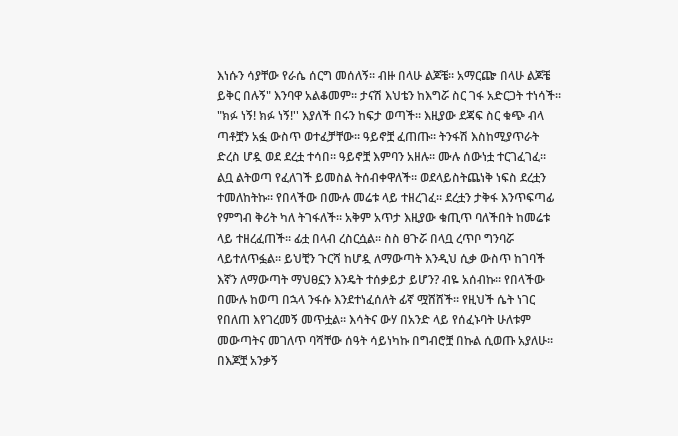እነሱን ሳያቸው የራሴ ሰርግ መሰለኝ። ብዙ በላሁ ልጆቼ። አማርጬ በላሁ ልጆቼ ይቅር በሉኝ" እንባዋ አልቆመም። ታናሽ እህቴን ከእግሯ ስር ገፋ አድርጋት ተነሳች። "ክፉ ነኝ! ክፉ ነኝ!'' እያለች በሩን ከፍታ ወጣች። እዚያው ደጃፍ ስር ቁጭ ብላ ጣቶቿን አፏ ውስጥ ወተፈቻቸው። ዓይኖቿ ፈጠጡ። ትንፋሽ እስከሚያጥራት ድረስ ሆዷ ወደ ደረቷ ተሳበ። ዓይኖቿ እምባን አዘሉ። ሙሉ ሰውነቷ ተርገፈገፈ። ልቧ ልትወጣ የፈለገች ይመስል ትሰብቀዋለች። ወደላይስትጨነቅ ነፍስ ደረቷን ተመለከትኩ። የበላችው በሙሉ መሬቱ ላይ ተዘረገፈ። ደረቷን ታቅፋ እንጥፍጣፊ የምግብ ቅሪት ካለ ትገፋለች። አቅም አጥታ እዚያው ቁጢጥ ባለችበት ከመሬቱ ላይ ተዘረፈጠች። ፊቷ በላብ ረስርሷል። ስስ ፀጉሯ በላቧ ረጥቦ ግንባሯ ላይተለጥፏል። ይህቺን ጉርሻ ከሆዷ ለማውጣት እንዲህ ሲቃ ውስጥ ከገባች እኛን ለማውጣት ማህፀኗን እንዴት ተሰቃይታ ይሆን? ብዬ አሰብኩ። የበላችው በሙሉ ከወጣ በኋላ ንፋሱ እንደተነፈሰለት ፊኛ ሟሸሸች። የዚህች ሴት ነገር የበለጠ እየገረመኝ መጥቷል። እሳትና ውሃ በአንድ ላይ የሰፈኑባት ሁለቱም መውጣትና መገለጥ ባሻቸው ሰዓት ሳይነካኩ በግብሮቿ በኩል ሲወጡ አያለሁ። በእጆቿ አንቃኝ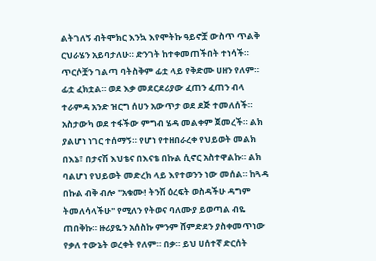ልትገለኝ ብትሞክር እንኳ እየሞትኩ ዓይኖቿ ውስጥ ጥልቅ ርህራሄን አይባታለሁ። ድንገት ከተቀመጠችበት ተነሳች። ጥርሶቿን ገልጣ ባትስቅም ፊቷ ላይ የቅድሙ ሀዘን የለም። ፊቷ ፈክቷል። ወደ እቃ መደርደሪያው ፈጠን ፈጠን ብላ ተራምዳ አንድ ዝርግ ሰሀን አውጥታ ወደ ደጅ ተመለሰች። አስታውካ ወደ ተፋችው ምግብ ሄዳ መልቀም ጀመረች። ልክ ያልሆነ ነገር ተሰማኝ። የሆነ የተዘበራረቀ የህይወት መልክ በእኔ፣ በታናሽ እህቴና በእናቴ በኩል ሲኖር አስተዋልኩ። ልክ ባልሆነ የህይወት መድረክ ላይ እየተወንን ነው መሰል። ከጓዳ በኩል ብቅ ብሎ "አቁሙ! ትንሽ ዕረፍት ወስዳችሁ ዳግም ትመለሳላችሁ" የሚለን የትወና ባለሙያ ይወጣል ብዬ ጠበቅኩ። ዙሪያዬን አሰስኩ ምንም ሸምድደን ያስቀመጥነው የቃለ ተውኔት ወረቀት የለም። በቃ። ይህ ሀሰተኛ ድርሰት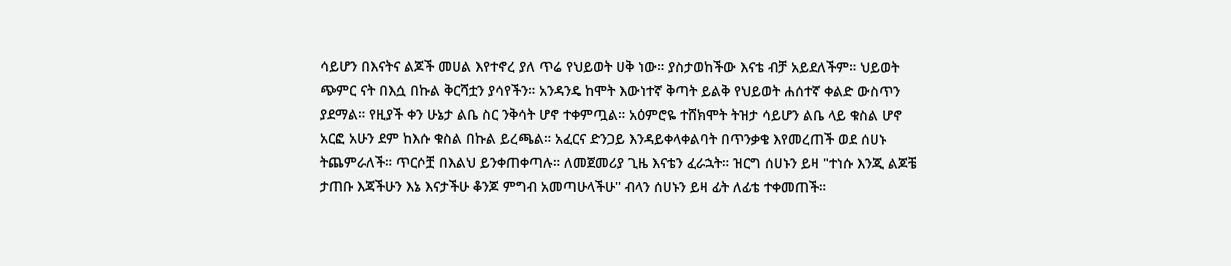ሳይሆን በእናትና ልጆች መሀል እየተኖረ ያለ ጥሬ የህይወት ሀቅ ነው። ያስታወከችው እናቴ ብቻ አይደለችም። ህይወት ጭምር ናት በእሷ በኩል ቅርሻቷን ያሳየችን። አንዳንዴ ከሞት እውነተኛ ቅጣት ይልቅ የህይወት ሐሰተኛ ቀልድ ውስጥን ያደማል። የዚያች ቀን ሁኔታ ልቤ ስር ንቅሳት ሆኖ ተቀምጧል። አዕምሮዬ ተሸክሞት ትዝታ ሳይሆን ልቤ ላይ ቁስል ሆኖ አርፎ አሁን ደም ከእሱ ቁስል በኩል ይረጫል። አፈርና ድንጋይ እንዳይቀላቀልባት በጥንቃቄ እየመረጠች ወደ ሰሀኑ ትጨምራለች። ጥርሶቿ በእልህ ይንቀጠቀጣሉ። ለመጀመሪያ ጊዜ እናቴን ፈራኋት። ዝርግ ሰሀኑን ይዛ "ተነሱ እንጂ ልጆቼ ታጠቡ እጃችሁን እኔ እናታችሁ ቆንጆ ምግብ አመጣሁላችሁ'' ብላን ሰሀኑን ይዛ ፊት ለፊቴ ተቀመጠች።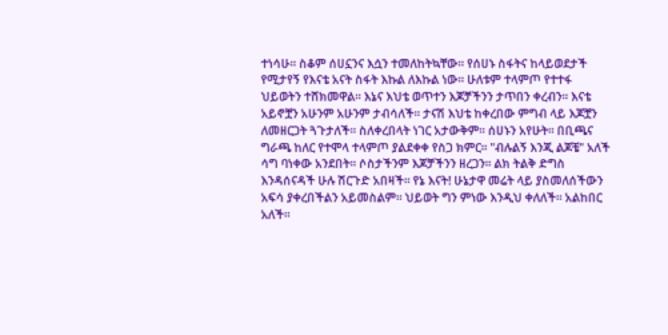ተነሳሁ። ስቆም ሰሀኗንና እሷን ተመለከትኳቸው። የሰሀኑ ስፋትና ከላይወደታች የሚታየኝ የእናቴ አናት ስፋት እኩል ለእኩል ነው። ሁለቱም ተላምጦ የተተፋ ህይወትን ተሸክመዋል። እኔና እህቴ ወጥተን እጆቻችንን ታጥበን ቀረብን። እናቴ አይኖቿን አሁንም አሁንም ታብሳለች። ታናሽ እህቴ ከቀረበው ምግብ ላይ እጆቿን ለመዘርጋት ጓጉታለች። ስለቀረበላት ነገር አታውቅም። ሰሀኑን አየሁት። በቢጫና ግራጫ ከለር የተሞላ ተላምጦ ያልደቀቀ የስጋ ክምር። "ብሉልኝ እንጂ ልጆቼ" አለች ሳግ ባነቀው አንደበት። ሶስታችንም እጆቻችንን ዘረጋን። ልክ ትልቅ ድግስ እንዳሰናዳች ሁሉ ሽርጉድ አበዛች። የኔ እናት! ሁኔታዋ መሬት ላይ ያስመለሰችውን አፍሳ ያቀረበችልን አይመስልም። ህይወት ግን ምነው እንዲህ ቀለለች። አልከበር አለች።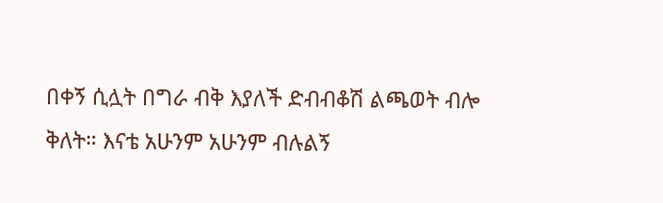በቀኝ ሲሏት በግራ ብቅ እያለች ድብብቆሽ ልጫወት ብሎ ቅለት። እናቴ አሁንም አሁንም ብሉልኝ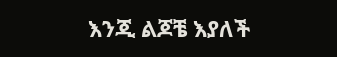እንጂ ልጆቼ እያለች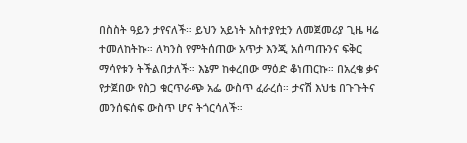በስስት ዓይን ታየናለች። ይህን አይነት አስተያየቷን ለመጀመሪያ ጊዜ ዛሬ ተመለከትኩ። ለካንስ የምትሰጠው አጥታ እንጂ አሰጣጡንና ፍቅር ማሳየቱን ትችልበታለች። እኔም ከቀረበው ማዕድ ቆነጠርኩ። በአረቄ ቃና የታጀበው የስጋ ቁርጥራጭ አፌ ውስጥ ፈራረሰ። ታናሽ እህቴ በጉጉትና መንሰፍሰፍ ውስጥ ሆና ትጎርሳለች።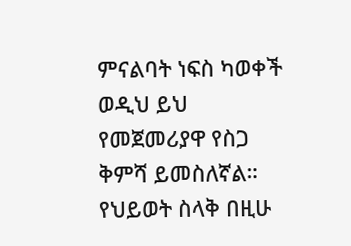ምናልባት ነፍስ ካወቀች ወዲህ ይህ የመጀመሪያዋ የስጋ ቅምሻ ይመስለኛል። የህይወት ስላቅ በዚሁ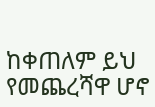ከቀጠለም ይህ የመጨረሻዋ ሆኖ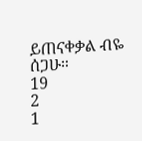ይጠናቀቃል ብዬ ሰጋሁ።
19
2
1